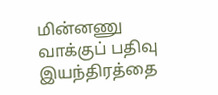மின்னணு வாக்குப் பதிவு இயந்திரத்தை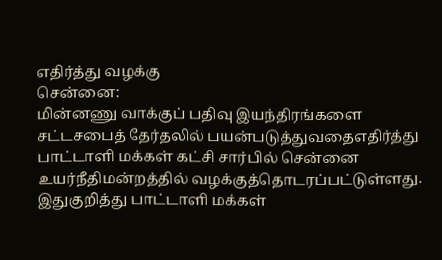எதிர்த்து வழக்கு
சென்னை:
மின்னணு வாக்குப் பதிவு இயந்திரங்களை சட்டசபைத் தேர்தலில் பயன்படுத்துவதைஎதிர்த்து பாட்டாளி மக்கள் கட்சி சார்பில் சென்னை உயர்நீதிமன்றத்தில் வழக்குத்தொடரப்பட்டுள்ளது.
இதுகுறித்து பாட்டாளி மக்கள்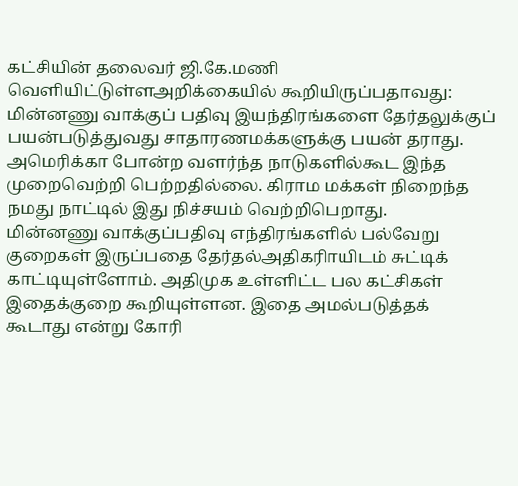கட்சியின் தலைவர் ஜி.கே.மணி வெளியிட்டுள்ளஅறிக்கையில் கூறியிருப்பதாவது:
மின்னணு வாக்குப் பதிவு இயந்திரங்களை தேர்தலுக்குப் பயன்படுத்துவது சாதாரணமக்களுக்கு பயன் தராது. அமெரிக்கா போன்ற வளர்ந்த நாடுகளில்கூட இந்த முறைவெற்றி பெற்றதில்லை. கிராம மக்கள் நிறைந்த நமது நாட்டில் இது நிச்சயம் வெற்றிபெறாது.
மின்னணு வாக்குப்பதிவு எந்திரங்களில் பல்வேறு குறைகள் இருப்பதை தேர்தல்அதிகரிாயிடம் சுட்டிக் காட்டியுள்ளோம். அதிமுக உள்ளிட்ட பல கட்சிகள் இதைக்குறை கூறியுள்ளன. இதை அமல்படுத்தக் கூடாது என்று கோரி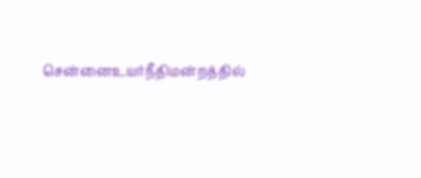சென்னைஉயர்நீதிமன்றத்தில்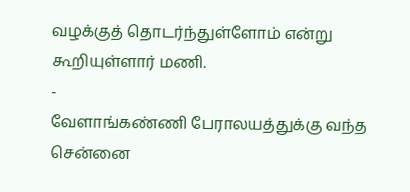வழக்குத் தொடர்ந்துள்ளோம் என்று கூறியுள்ளார் மணி.
-
வேளாங்கண்ணி பேராலயத்துக்கு வந்த சென்னை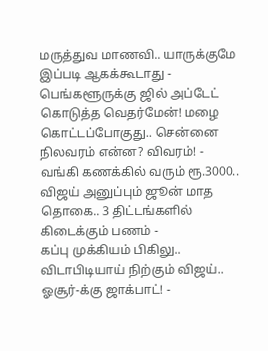மருத்துவ மாணவி.. யாருக்குமே இப்படி ஆகக்கூடாது -
பெங்களூருக்கு ஜில் அப்டேட் கொடுத்த வெதர்மேன்! மழை கொட்டப்போகுது.. சென்னை நிலவரம் என்ன? விவரம்! -
வங்கி கணக்கில் வரும் ரூ.3000.. விஜய் அனுப்பும் ஜூன் மாத தொகை.. 3 திட்டங்களில் கிடைக்கும் பணம் -
கப்பு முக்கியம் பிகிலு.. விடாபிடியாய் நிற்கும் விஜய்.. ஓசூர்-க்கு ஜாக்பாட்! -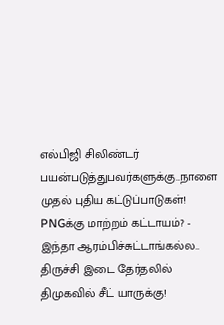எல்பிஜி சிலிண்டர் பயன்படுத்துபவர்களுக்கு..நாளை முதல் புதிய கட்டுப்பாடுகள்! PNGக்கு மாற்றம் கட்டாயம்? -
இந்தா ஆரம்பிச்சுட்டாங்கல்ல.. திருச்சி இடை தேர்தலில் திமுகவில் சீட் யாருக்கு!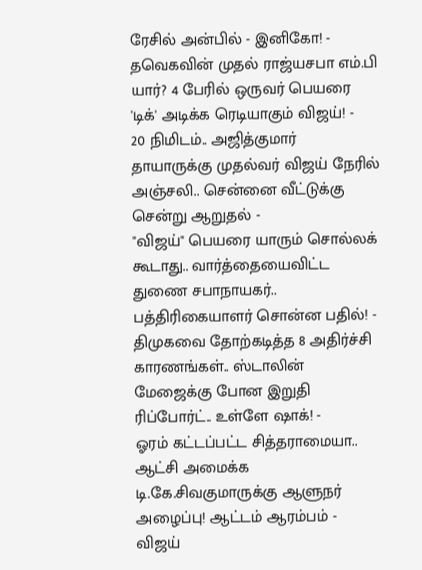ரேசில் அன்பில் - இனிகோ! -
தவெகவின் முதல் ராஜ்யசபா எம்.பி யார்? 4 பேரில் ஒருவர் பெயரை 'டிக்' அடிக்க ரெடியாகும் விஜய்! -
20 நிமிடம்.. அஜித்குமார் தாயாருக்கு முதல்வர் விஜய் நேரில் அஞ்சலி.. சென்னை வீட்டுக்கு சென்று ஆறுதல் -
"விஜய்" பெயரை யாரும் சொல்லக் கூடாது.. வார்த்தையைவிட்ட துணை சபாநாயகர்.. பத்திரிகையாளர் சொன்ன பதில்! -
திமுகவை தோற்கடித்த 8 அதிர்ச்சி காரணங்கள்.. ஸ்டாலின் மேஜைக்கு போன இறுதி ரிப்போர்ட்.. உள்ளே ஷாக்! -
ஓரம் கட்டப்பட்ட சித்தராமையா.. ஆட்சி அமைக்க டி.கே.சிவகுமாருக்கு ஆளுநர் அழைப்பு! ஆட்டம் ஆரம்பம் -
விஜய்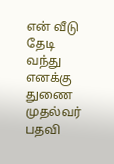என் வீடு தேடி வந்து எனக்கு துணை முதல்வர் பதவி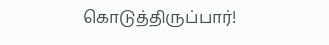கொடுத்திருப்பார்!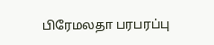பிரேமலதா பரபரப்பு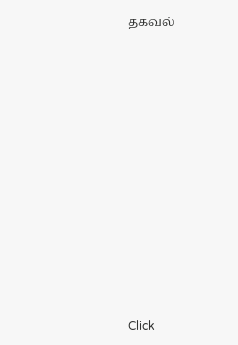தகவல்












Click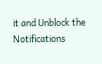it and Unblock the Notifications